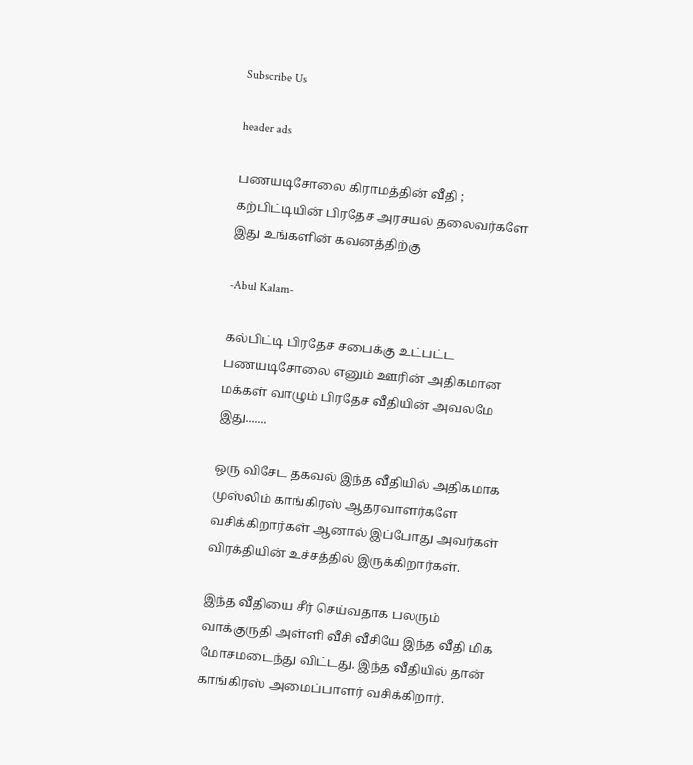Subscribe Us

header ads

பணயடிசோலை கிராமத்தின் வீதி ; கற்பிட்டியின் பிரதேச அரசயல் தலைவர்களே இது உங்களின் கவனத்திற்கு

-Abul Kalam-

கல்பிட்டி பிரதேச சபைக்கு உட்பட்ட பணயடிசோலை எனும் ஊரின் அதிகமான மக்கள் வாழும் பிரதேச வீதியின் அவலமே இது.......

ஒரு விசேட தகவல் இந்த வீதியில் அதிகமாக முஸ்லிம் காங்கிரஸ் ஆதரவாளர்களே வசிக்கிறார்கள் ஆனால் இப்போது அவர்கள் விரக்தியின் உச்சத்தில் இருக்கிறார்கள்.

இந்த வீதியை சீர் செய்வதாக பலரும் வாக்குருதி அள்ளி வீசி வீசியே இந்த வீதி மிக மோசமடைந்து விட்டது. இந்த வீதியில் தான் காங்கிரஸ் அமைப்பாளர் வசிக்கிறார்.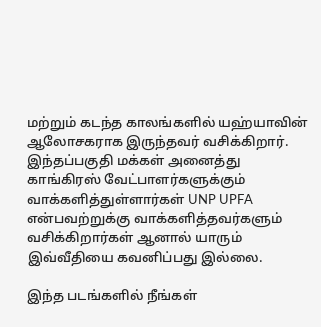மற்றும் கடந்த காலங்களில் யஹ்யாவின் ஆலோசகராக இருந்தவர் வசிக்கிறார். இந்தப்பகுதி மக்கள் அனைத்து காங்கிரஸ் வேட்பாளர்களுக்கும் வாக்களித்துள்ளார்கள் UNP UPFA என்பவற்றுக்கு வாக்களித்தவர்களும் வசிக்கிறார்கள் ஆனால் யாரும் இவ்வீதியை கவனிப்பது இல்லை.

இந்த படங்களில் நீங்கள்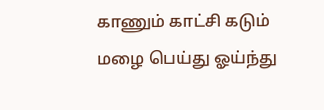காணும் காட்சி கடும் மழை பெய்து ஓய்ந்து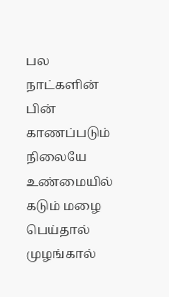பல நாட்களின் பின் காணப்படும் நிலையே உண்மையில் கடும் மழை பெய்தால் முழங்கால்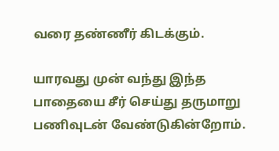வரை தண்ணீர் கிடக்கும்.

யாரவது முன் வந்து இந்த பாதையை சீர் செய்து தருமாறு பணிவுடன் வேண்டுகின்றோம்.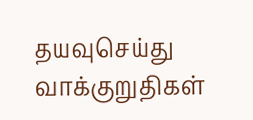தயவுசெய்து வாக்குறுதிகள்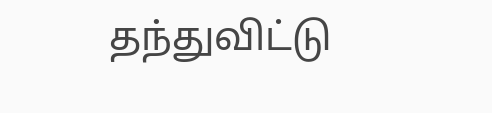தந்துவிட்டு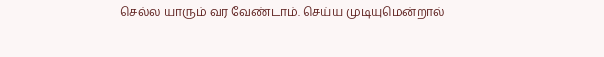செல்ல யாரும் வர வேண்டாம். செய்ய முடியுமென்றால்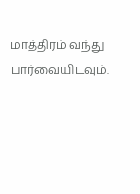மாத்திரம் வந்து பார்வையிடவும்.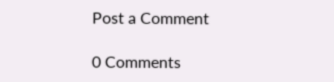Post a Comment

0 Comments